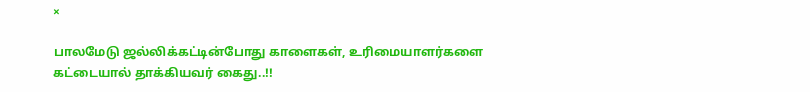×

பாலமேடு ஜல்லிக்கட்டின்போது காளைகள், உரிமையாளர்களை கட்டையால் தாக்கியவர் கைது..!!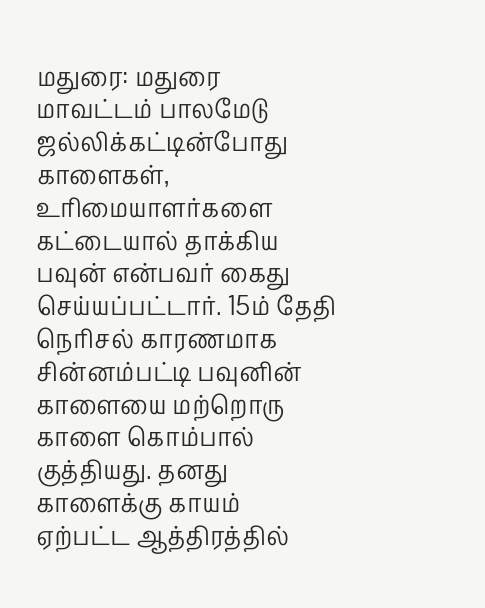மதுரை: மதுரை மாவட்டம் பாலமேடு ஜல்லிக்கட்டின்போது காளைகள், உரிமையாளர்களை கட்டையால் தாக்கிய பவுன் என்பவர் கைது செய்யப்பட்டார். 15ம் தேதி நெரிசல் காரணமாக சின்னம்பட்டி பவுனின் காளையை மற்றொரு காளை கொம்பால் குத்தியது. தனது காளைக்கு காயம் ஏற்பட்ட ஆத்திரத்தில்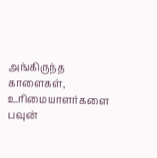அங்கிருந்த காளைகள், உரிமையாளர்களை பவுன்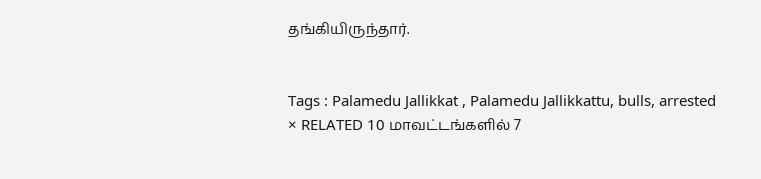தங்கியிருந்தார்.


Tags : Palamedu Jallikkat , Palamedu Jallikkattu, bulls, arrested
× RELATED 10 மாவட்டங்களில் 7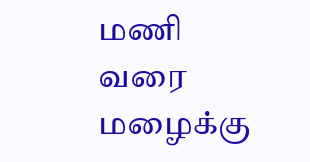மணி வரை மழைக்கு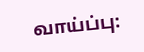வாய்ப்பு: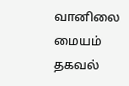வானிலை மையம் தகவல்